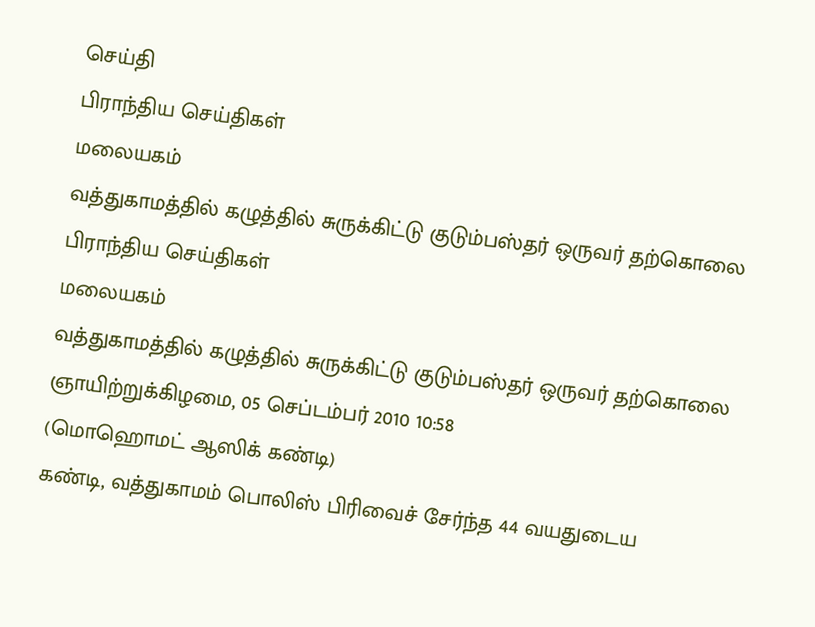செய்தி
பிராந்திய செய்திகள்
மலையகம்
வத்துகாமத்தில் கழுத்தில் சுருக்கிட்டு குடும்பஸ்தர் ஒருவர் தற்கொலை
பிராந்திய செய்திகள்
மலையகம்
வத்துகாமத்தில் கழுத்தில் சுருக்கிட்டு குடும்பஸ்தர் ஒருவர் தற்கொலை
ஞாயிற்றுக்கிழமை, 05 செப்டம்பர் 2010 10:58
(மொஹொமட் ஆஸிக் கண்டி)
கண்டி, வத்துகாமம் பொலிஸ் பிரிவைச் சேர்ந்த 44 வயதுடைய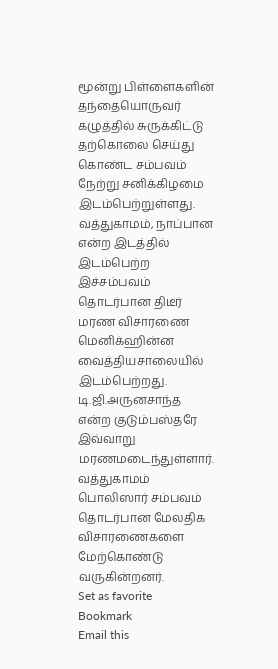மூன்று பிள்ளைகளின் தந்தையொருவர் கழுத்தில் சுருக்கிட்டு தற்கொலை செய்து கொண்ட சம்பவம் நேற்று சனிக்கிழமை இடம்பெற்றுள்ளது.
வத்துகாமம், நாப்பான என்ற இடத்தில் இடம்பெற்ற இச்சம்பவம் தொடர்பான திடீர் மரண விசாரணை மெனிக்ஹின்ன வைத்தியசாலையில் இடம்பெற்றது. டி.ஜி.அருனசாந்த என்ற குடும்பஸ்தரே இவ்வாறு மரணமடைந்துள்ளார். வத்துகாமம் பொலிஸார் சம்பவம் தொடர்பான மேலதிக விசாரணைகளை மேற்கொண்டு வருகின்றனர்.
Set as favorite
Bookmark
Email this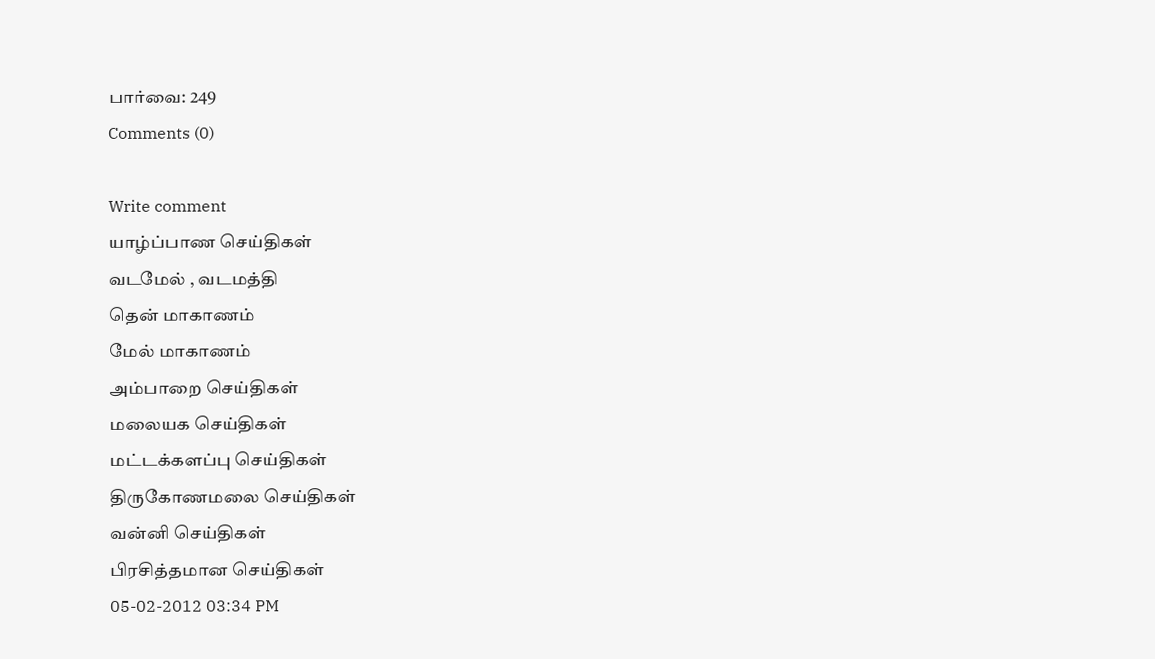பார்வை: 249
Comments (0)

Write comment
யாழ்ப்பாண செய்திகள்
வடமேல் , வடமத்தி
தென் மாகாணம்
மேல் மாகாணம்
அம்பாறை செய்திகள்
மலையக செய்திகள்
மட்டக்களப்பு செய்திகள்
திருகோணமலை செய்திகள்
வன்னி செய்திகள்
பிரசித்தமான செய்திகள்
05-02-2012 03:34 PM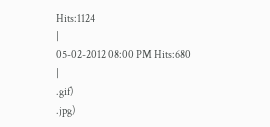Hits:1124
|
05-02-2012 08:00 PM Hits:680
|
.gif)
.jpg)